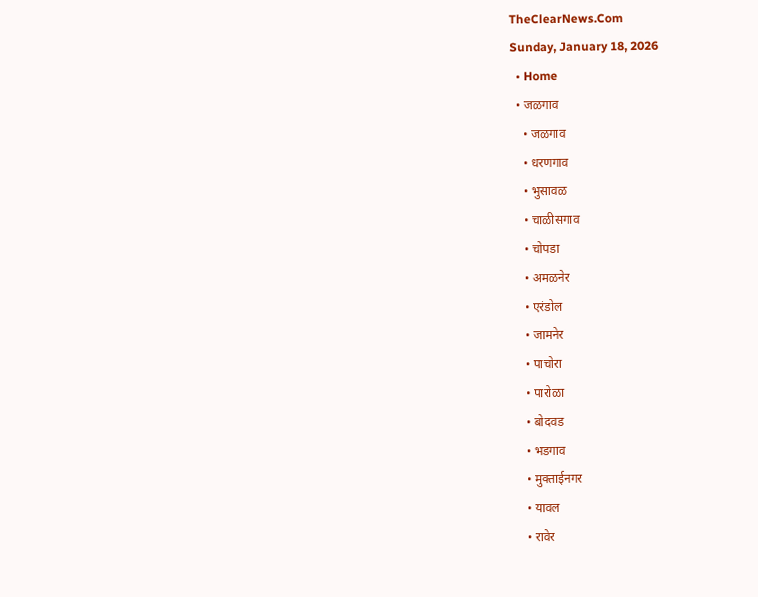TheClearNews.Com
Sunday, January 18, 2026
  • Home
  • जळगाव
    • जळगाव
    • धरणगाव
    • भुसावळ
    • चाळीसगाव
    • चोपडा
    • अमळनेर
    • एरंडोल
    • जामनेर
    • पाचोरा
    • पारोळा
    • बोदवड
    • भडगाव
    • मुक्ताईनगर
    • यावल
    • रावेर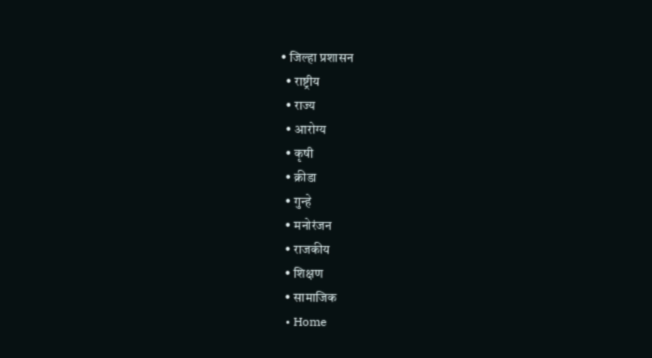• जिल्हा प्रशासन
  • राष्ट्रीय
  • राज्य
  • आरोग्य
  • कृषी
  • क्रीडा
  • गुन्हे
  • मनोरंजन
  • राजकीय
  • शिक्षण
  • सामाजिक
  • Home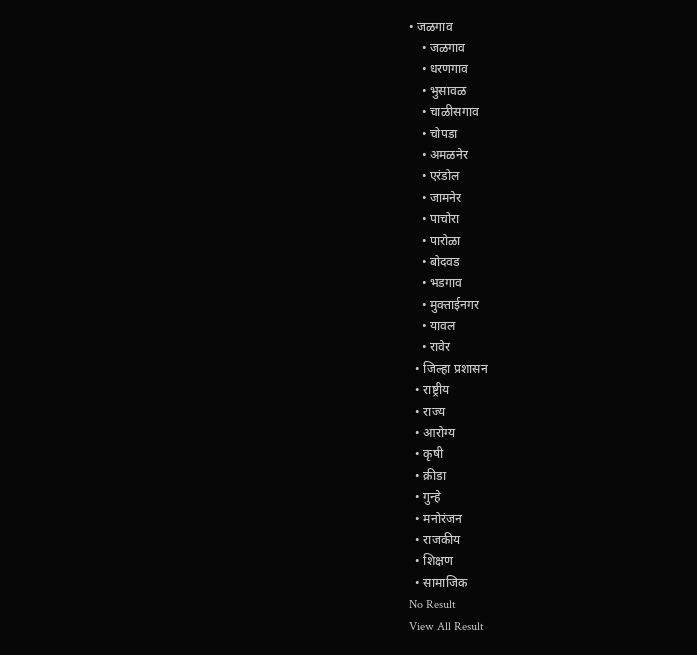• जळगाव
    • जळगाव
    • धरणगाव
    • भुसावळ
    • चाळीसगाव
    • चोपडा
    • अमळनेर
    • एरंडोल
    • जामनेर
    • पाचोरा
    • पारोळा
    • बोदवड
    • भडगाव
    • मुक्ताईनगर
    • यावल
    • रावेर
  • जिल्हा प्रशासन
  • राष्ट्रीय
  • राज्य
  • आरोग्य
  • कृषी
  • क्रीडा
  • गुन्हे
  • मनोरंजन
  • राजकीय
  • शिक्षण
  • सामाजिक
No Result
View All Result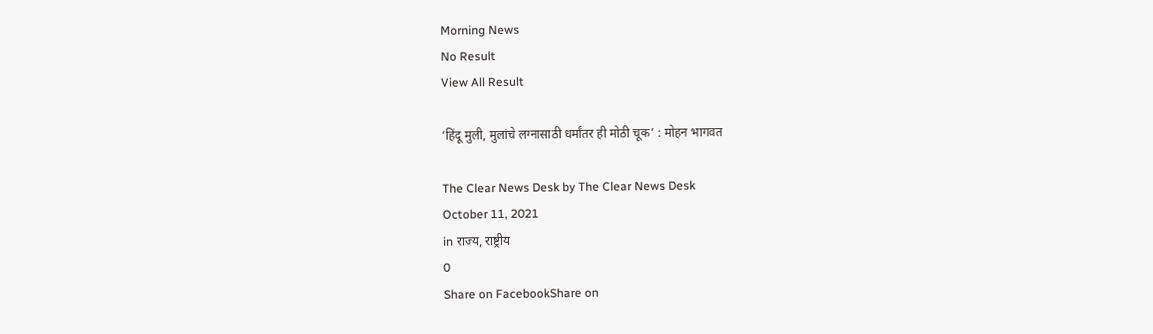Morning News
No Result
View All Result

‘हिंदू मुली, मुलांचे लग्नासाठी धर्मांतर ही मोठी चूक’ : मोहन भागवत

The Clear News Desk by The Clear News Desk
October 11, 2021
in राज्य, राष्ट्रीय
0
Share on FacebookShare on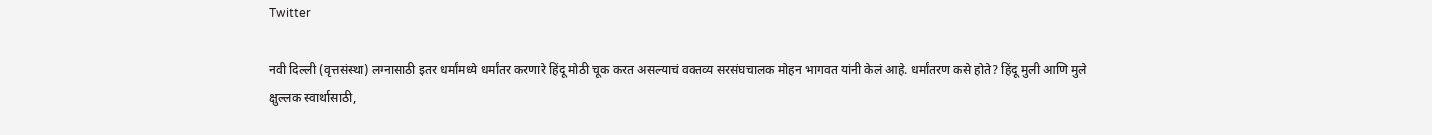Twitter

नवी दिल्ली (वृत्तसंस्था) लग्नासाठी इतर धर्मांमध्ये धर्मांतर करणारे हिंदू मोठी चूक करत असल्याचं वक्तव्य सरसंघचालक मोहन भागवत यांनी केलं आहे. धर्मांतरण कसे होते? हिंदू मुली आणि मुले क्षुल्लक स्वार्थासाठी,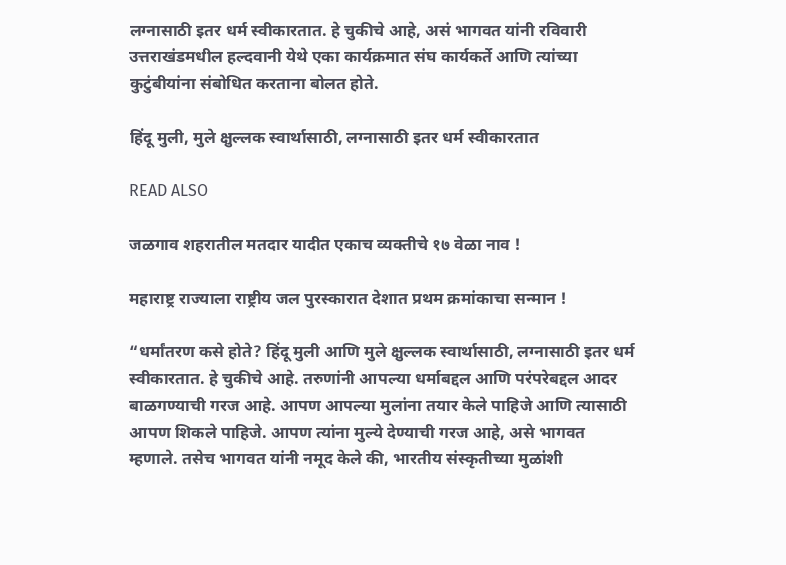लग्नासाठी इतर धर्म स्वीकारतात. हे चुकीचे आहे, असं भागवत यांनी रविवारी उत्तराखंडमधील हल्दवानी येथे एका कार्यक्रमात संघ कार्यकर्ते आणि त्यांच्या कुटुंबीयांना संबोधित करताना बोलत होते.

हिंदू मुली, मुले क्षुल्लक स्वार्थासाठी, लग्नासाठी इतर धर्म स्वीकारतात

READ ALSO

जळगाव शहरातील मतदार यादीत एकाच व्यक्तीचे १७ वेळा नाव !

महाराष्ट्र राज्याला राष्ट्रीय जल पुरस्कारात देशात प्रथम क्रमांकाचा सन्मान !

“धर्मांतरण कसे होते? हिंदू मुली आणि मुले क्षुल्लक स्वार्थासाठी, लग्नासाठी इतर धर्म स्वीकारतात. हे चुकीचे आहे. तरुणांनी आपल्या धर्माबद्दल आणि परंपरेबद्दल आदर बाळगण्याची गरज आहे. आपण आपल्या मुलांना तयार केले पाहिजे आणि त्यासाठी आपण शिकले पाहिजे. आपण त्यांना मुल्ये देण्याची गरज आहे, असे भागवत म्हणाले. तसेच भागवत यांनी नमूद केले की, भारतीय संस्कृतीच्या मुळांशी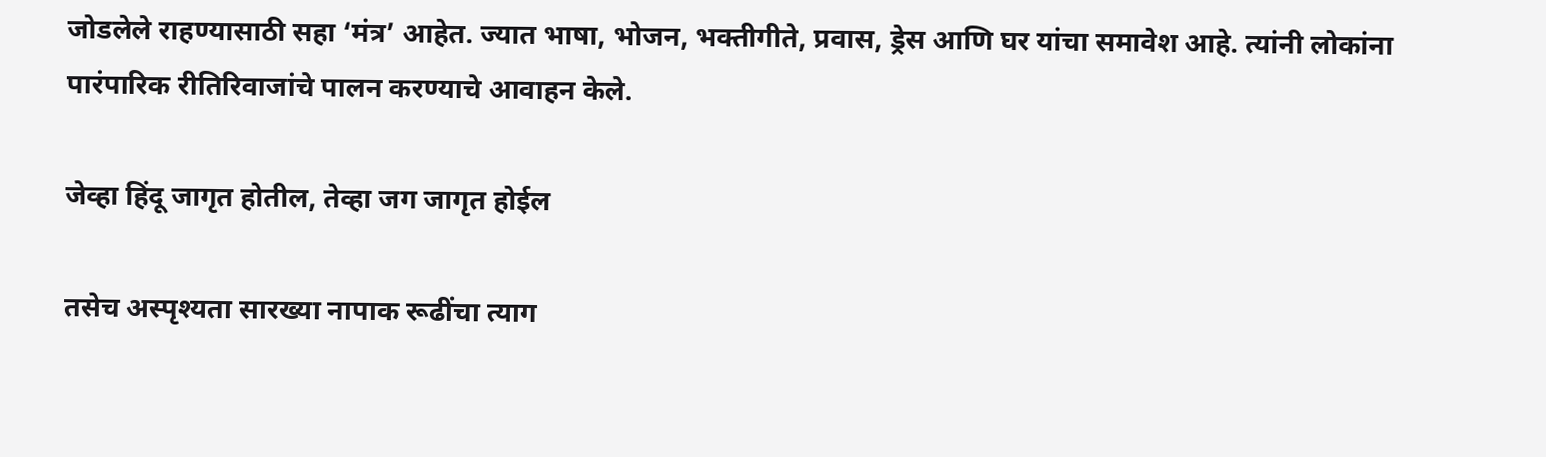जोडलेले राहण्यासाठी सहा ‘मंत्र’ आहेत. ज्यात भाषा, भोजन, भक्तीगीते, प्रवास, ड्रेस आणि घर यांचा समावेश आहे. त्यांनी लोकांना पारंपारिक रीतिरिवाजांचे पालन करण्याचे आवाहन केले.

जेव्हा हिंदू जागृत होतील, तेव्हा जग जागृत होईल

तसेच अस्पृश्यता सारख्या नापाक रूढींचा त्याग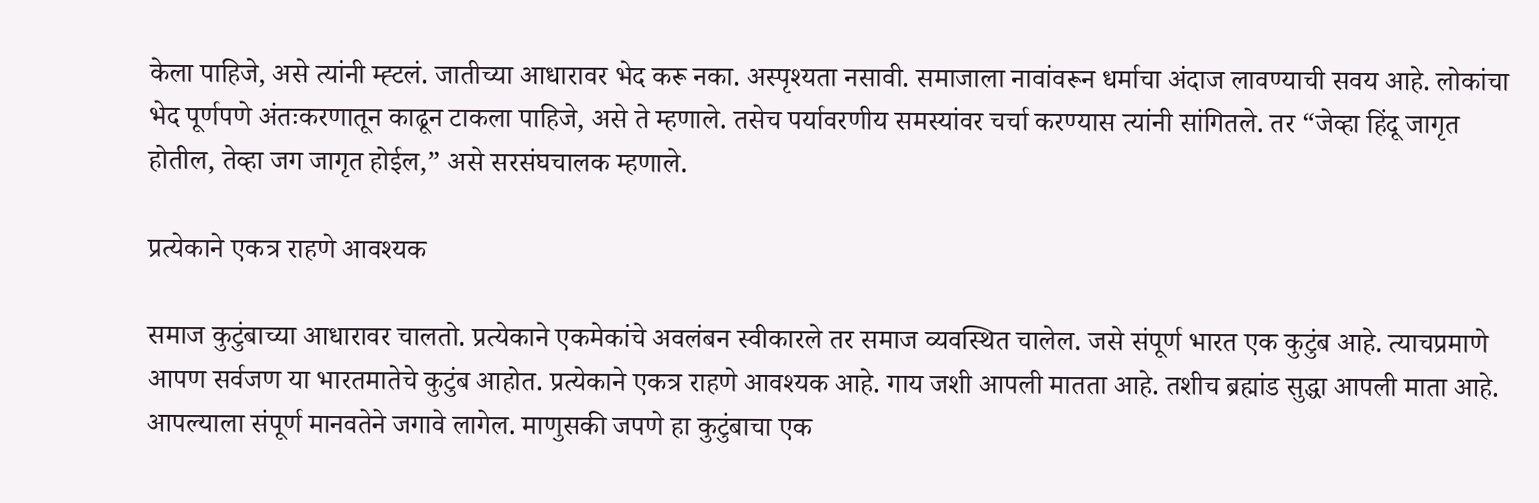केला पाहिजे, असे त्यांनी म्ह्टलं. जातीच्या आधारावर भेद करू नका. अस्पृश्यता नसावी. समाजाला नावांवरून धर्माचा अंदाज लावण्याची सवय आहे. लोकांचा भेद पूर्णपणे अंतःकरणातून काढून टाकला पाहिजे, असे ते म्हणाले. तसेच पर्यावरणीय समस्यांवर चर्चा करण्यास त्यांनी सांगितले. तर “जेव्हा हिंदू जागृत होतील, तेव्हा जग जागृत होईल,” असे सरसंघचालक म्हणाले.

प्रत्येकाने एकत्र राहणे आवश्यक

समाज कुटुंबाच्या आधारावर चालतो. प्रत्येकाने एकमेकांचे अवलंबन स्वीकारले तर समाज व्यवस्थित चालेल. जसे संपूर्ण भारत एक कुटुंब आहे. त्याचप्रमाणे आपण सर्वजण या भारतमातेचे कुटुंब आहोत. प्रत्येकाने एकत्र राहणे आवश्यक आहे. गाय जशी आपली मातता आहे. तशीच ब्रह्मांड सुद्धा आपली माता आहे. आपल्याला संपूर्ण मानवतेने जगावे लागेल. माणुसकी जपणे हा कुटुंबाचा एक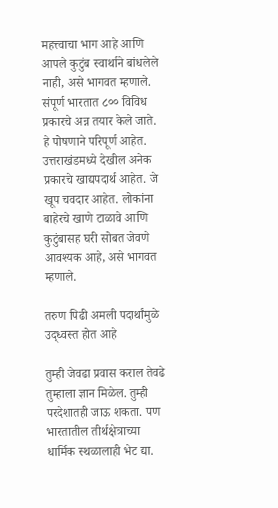महत्त्वाचा भाग आहे आणि आपले कुटुंब स्वार्थाने बांधलेले नाही, असे भागवत म्हणाले. संपूर्ण भारतात ८०० विविध प्रकारचे अन्न तयार केले जाते. हे पोषणाने परिपूर्ण आहेत. उत्तराखंडमध्ये देखील अनेक प्रकारचे खाद्यपदार्थ आहेत. जे खूप चवदार आहेत. लोकांना बाहेरचे खाणे टाळावे आणि कुटुंबासह घरी सोबत जेवणे आवश्यक आहे, असे भागवत म्हणाले.

तरुण पिढी अमली पदार्थांमुळे उद्ध्वस्त होत आहे

तुम्ही जेवढा प्रवास कराल तेवढे तुम्हाला ज्ञान मिळेल. तुम्ही परदेशातही जाऊ शकता. पण भारतातील तीर्थक्षेत्राच्या धार्मिक स्थळालाही भेट द्या.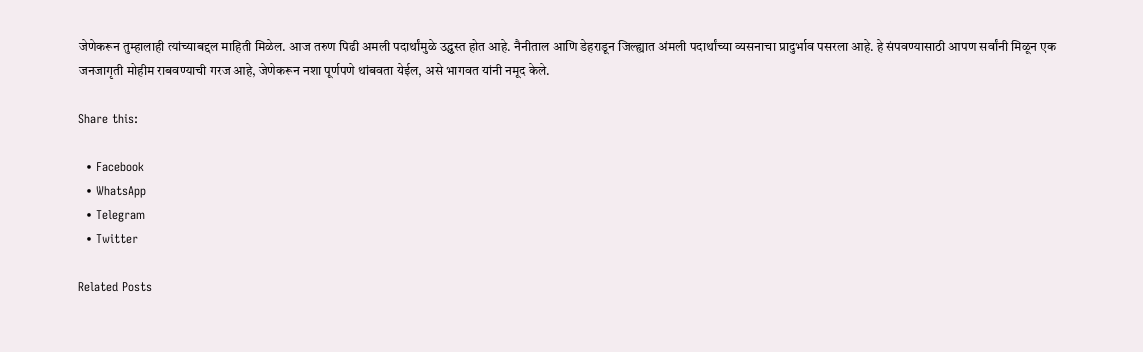जेणेकरून तुम्हालाही त्यांच्याबद्दल माहिती मिळेल. आज तरुण पिढी अमली पदार्थांमुळे उद्ध्वस्त होत आहे. नैनीताल आणि डेहराडून जिल्ह्यात अंमली पदार्थांच्या व्यसनाचा प्रादुर्भाव पसरला आहे. हे संपवण्यासाठी आपण सर्वांनी मिळून एक जनजागृती मोहीम राबवण्याची गरज आहे, जेणेकरून नशा पूर्णपणे थांबवता येईल, असे भागवत यांनी नमूद केले.

Share this:

  • Facebook
  • WhatsApp
  • Telegram
  • Twitter

Related Posts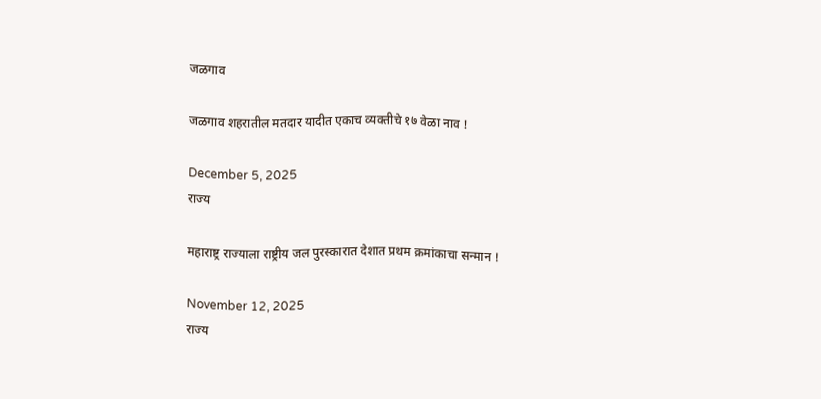जळगाव

जळगाव शहरातील मतदार यादीत एकाच व्यक्तीचे १७ वेळा नाव !

December 5, 2025
राज्य

महाराष्ट्र राज्याला राष्ट्रीय जल पुरस्कारात देशात प्रथम क्रमांकाचा सन्मान !

November 12, 2025
राज्य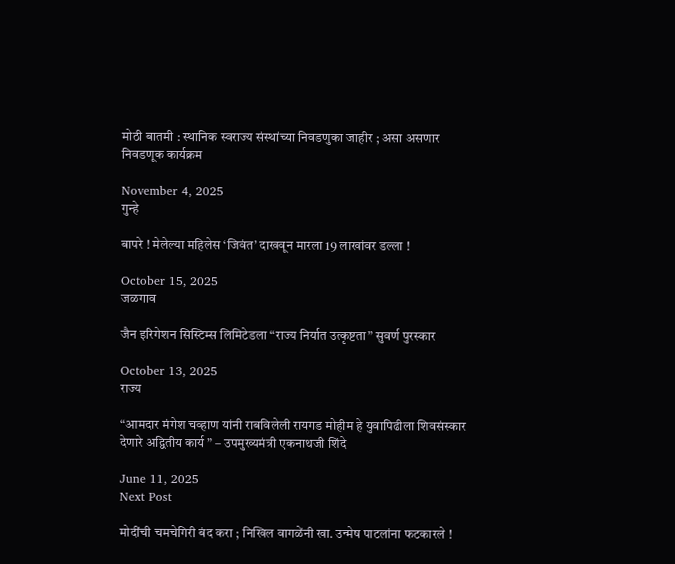मोठी बातमी : स्थानिक स्वराज्य संस्थांच्या निवडणुका जाहीर ; असा असणार निवडणूक कार्यक्रम

November 4, 2025
गुन्हे

बापरे ! मेलेल्या महिलेस ‘जिवंत’ दाखवून मारला 19 लाखांवर डल्ला !

October 15, 2025
जळगाव

जैन इरिगेशन सिस्टिम्स लिमिटेडला “राज्य निर्यात उत्कृष्टता” सुवर्ण पुरस्कार

October 13, 2025
राज्य

“आमदार मंगेश चव्हाण यांनी राबविलेली रायगड मोहीम हे युवापिढीला शिवसंस्कार देणारे अद्वितीय कार्य ” – उपमुख्यमंत्री एकनाथजी शिंदे

June 11, 2025
Next Post

मोदींची चमचेगिरी बंद करा ; निखिल वागळेंनी खा. उन्मेष पाटलांना फटकारले !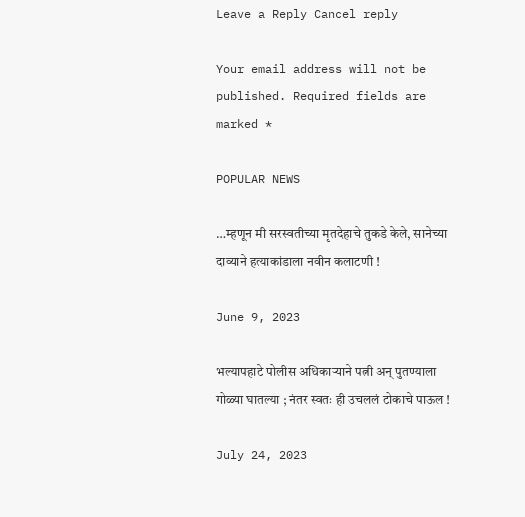Leave a Reply Cancel reply

Your email address will not be published. Required fields are marked *

POPULAR NEWS

…म्हणून मी सरस्वतीच्या मृतदेहाचे तुकडे केले, सानेच्या दाव्याने हत्याकांडाला नवीन कलाटणी !

June 9, 2023

भल्यापहाटे पोलीस अधिकाऱ्याने पत्नी अन् पुतण्याला गोळ्या घातल्या ; नंतर स्वतः ही उचललं टोकाचे पाऊल !

July 24, 2023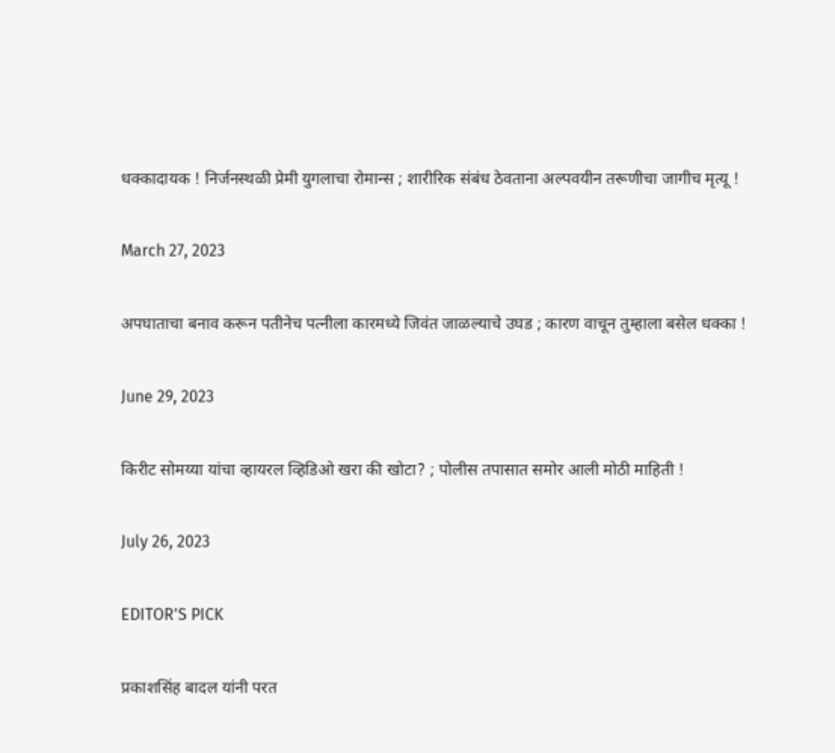धक्कादायक ! निर्जनस्थळी प्रेमी युगलाचा रोमान्स ; शारीरिक संबंध ठेवताना अल्पवयीन तरूणीचा जागीच मृत्यू !

March 27, 2023

अपघाताचा बनाव करून पतीनेच पत्नीला कारमध्ये जिवंत जाळल्याचे उघड ; कारण वाचून तुम्हाला बसेल धक्का !

June 29, 2023

किरीट सोमय्या यांचा व्हायरल व्हिडिओ खरा की खोटा? ; पोलीस तपासात समोर आली मोठी माहिती !

July 26, 2023

EDITOR'S PICK

प्रकाशसिंह बादल यांनी परत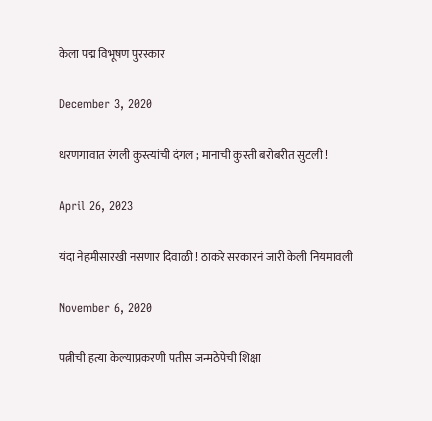केला पद्म विभूषण पुरस्कार

December 3, 2020

धरणगावात रंगली कुस्त्यांची दंगल ; मानाची कुस्ती बरोबरीत सुटली !

April 26, 2023

यंदा नेहमीसारखी नसणार दिवाळी ! ठाकरे सरकारनं जारी केली नियमावली

November 6, 2020

पत्नीची हत्या केल्याप्रकरणी पतीस जन्मठेपेची शिक्षा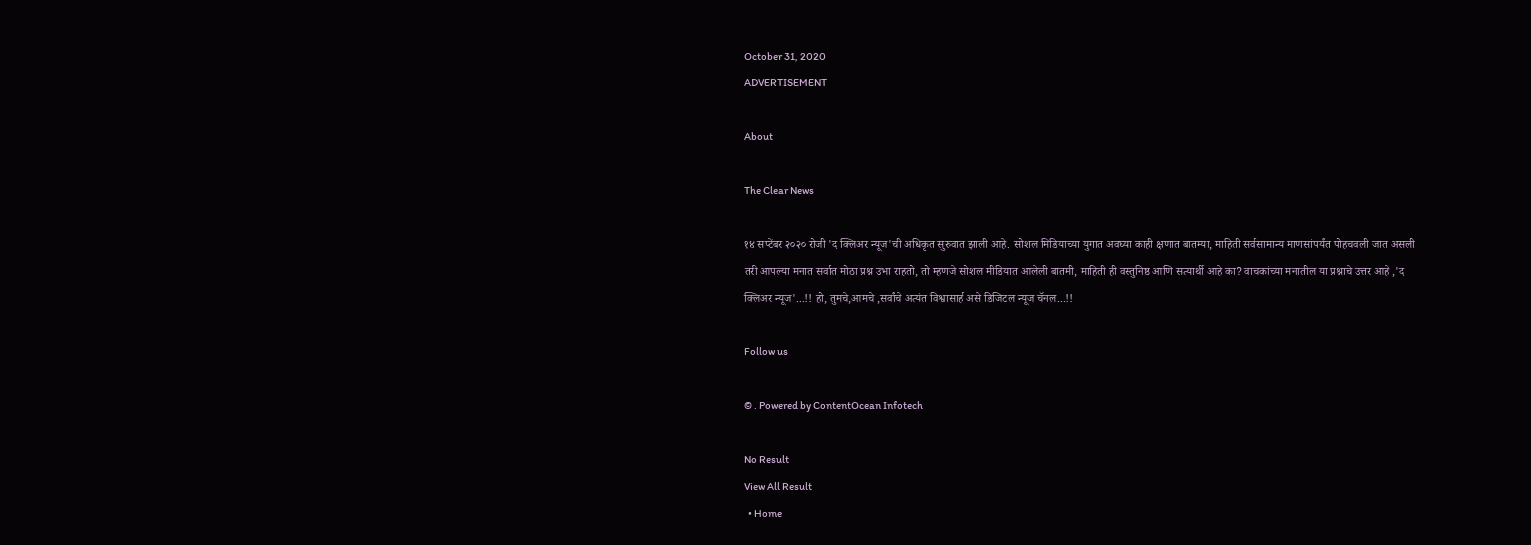October 31, 2020
ADVERTISEMENT

About

The Clear News

१४ सप्टेंबर २०२० रोजी 'द क्लिअर न्यूज'ची अधिकृत सुरुवात झाली आहे. सोशल मिडियाच्या युगात अवघ्या काही क्षणात बातम्या, माहिती सर्वसामान्य माणसांपर्यंत पोहचवली जात असली तरी आपल्या मनात सर्वात मोठा प्रश्न उभा राहतो, तो म्हणजे सोशल मीडियात आलेली बातमी, माहिती ही वस्तुनिष्ठ आणि सत्यार्थी आहे का? वाचकांच्या मनातील या प्रश्नाचे उत्तर आहे ,'द क्लिअर न्यूज'...!! हो, तुमचे,आमचे ,सर्वांचे अत्यंत विश्वासार्ह असे डिजिटल न्यूज चॅनल...!!

Follow us

© . Powered by ContentOcean Infotech

No Result
View All Result
  • Home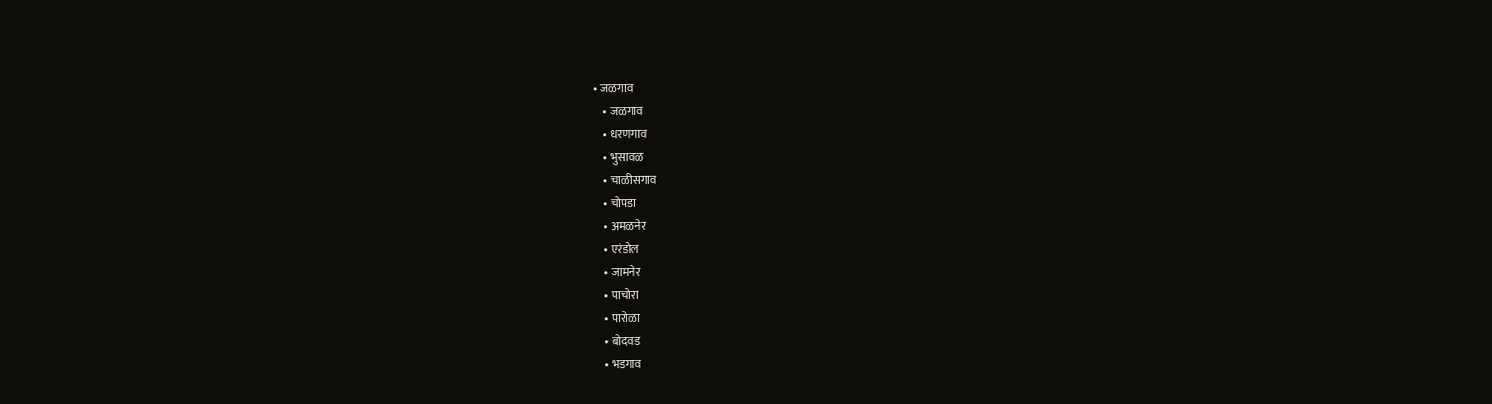• जळगाव
    • जळगाव
    • धरणगाव
    • भुसावळ
    • चाळीसगाव
    • चोपडा
    • अमळनेर
    • एरंडोल
    • जामनेर
    • पाचोरा
    • पारोळा
    • बोदवड
    • भडगाव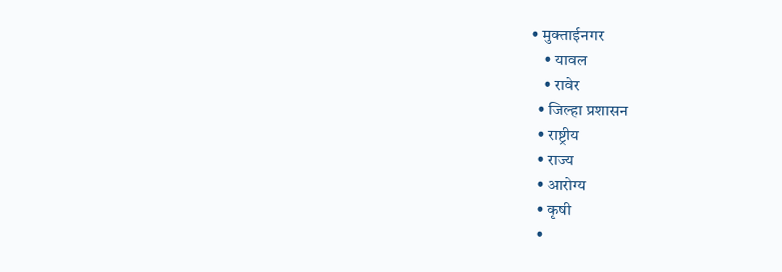• मुक्ताईनगर
    • यावल
    • रावेर
  • जिल्हा प्रशासन
  • राष्ट्रीय
  • राज्य
  • आरोग्य
  • कृषी
  •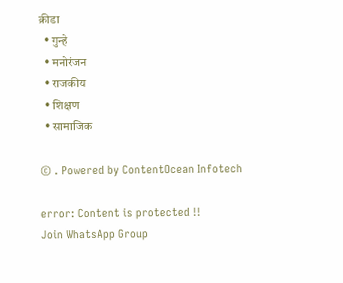क्रीडा
  • गुन्हे
  • मनोरंजन
  • राजकीय
  • शिक्षण
  • सामाजिक

© . Powered by ContentOcean Infotech

error: Content is protected !!
Join WhatsApp Group